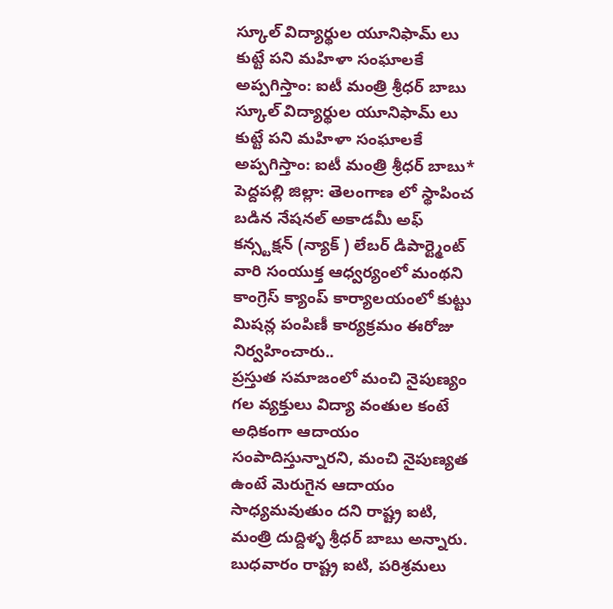స్కూల్ విద్యార్థుల యూనిఫామ్ లు కుట్టే పని మహిళా సంఘాలకే అప్పగిస్తాం: ఐటీ మంత్రి శ్రీధర్ బాబు
స్కూల్ విద్యార్థుల యూనిఫామ్ లు కుట్టే పని మహిళా సంఘాలకే అప్పగిస్తాం: ఐటీ మంత్రి శ్రీధర్ బాబు*
పెద్దపల్లి జిల్లా: తెలంగాణ లో స్థాపించ బడిన నేషనల్ అకాడమీ అఫ్ కన్స్టక్షన్ (న్యాక్ ) లేబర్ డిపార్ట్మెంట్ వారి సంయుక్త ఆధ్వర్యంలో మంథని కాంగ్రెస్ క్యాంప్ కార్యాలయంలో కుట్టు మిషన్ల పంపిణీ కార్యక్రమం ఈరోజు నిర్వహించారు..
ప్రస్తుత సమాజంలో మంచి నైపుణ్యం గల వ్యక్తులు విద్యా వంతుల కంటే అధికంగా ఆదాయం సంపాదిస్తున్నారని, మంచి నైపుణ్యత ఉంటే మెరుగైన ఆదాయం సాధ్యమవుతుం దని రాష్ట్ర ఐటి, మంత్రి దుద్దిళ్ళ శ్రీధర్ బాబు అన్నారు.
బుధవారం రాష్ట్ర ఐటి, పరిశ్రమలు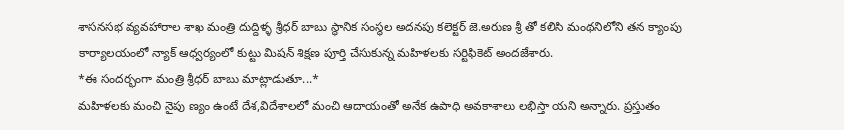శాసనసభ వ్యవహారాల శాఖ మంత్రి దుద్దిళ్ళ శ్రీధర్ బాబు స్థానిక సంస్థల అదనపు కలెక్టర్ జె.అరుణ శ్రీ తో కలిసి మంథనిలోని తన క్యాంపు కార్యాలయంలో న్యాక్ ఆధ్వర్యంలో కుట్టు మిషన్ శిక్షణ పూర్తి చేసుకున్న మహిళలకు సర్టిఫికెట్ అందజేశారు.
*ఈ సందర్భంగా మంత్రి శ్రీధర్ బాబు మాట్లాడుతూ...*
మహిళలకు మంచి నైపు ణ్యం ఉంటే దేశ,విదేశాలలో మంచి ఆదాయంతో అనేక ఉపాధి అవకాశాలు లభిస్తా యని అన్నారు. ప్రస్తుతం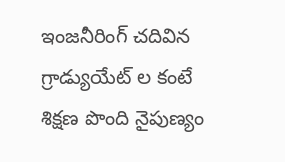ఇంజనీరింగ్ చదివిన గ్రాడ్యుయేట్ ల కంటే శిక్షణ పొంది నైపుణ్యం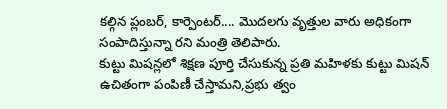కల్గిన ప్లంబర్, కార్పెంటర్.... మొదలగు వృత్తుల వారు అధికంగా సంపాదిస్తున్నా రని మంత్రి తెలిపారు.
కుట్టు మిషన్లలో శిక్షణ పూర్తి చేసుకున్న ప్రతి మహిళకు కుట్టు మిషన్ ఉచితంగా పంపిణీ చేస్తామని,ప్రభు త్వం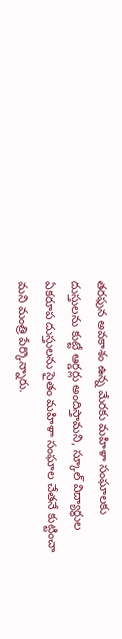తరఫున అవకాశం ఉన్న మేరకు మహిళా సంఘాలకు దుస్తులను కుట్టే ఆర్డర్లు అందిస్తామని, స్కూల్ విద్యార్థుల ఏకరూప దుస్తులను సైతం మహిళా సంఘాల చేతనే కుట్టించా మని మంత్రి పేర్కొన్నారు.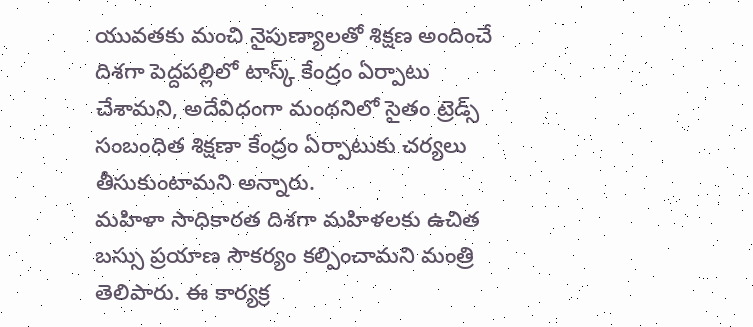యువతకు మంచి నైపుణ్యాలతో శిక్షణ అందించే దిశగా పెద్దపల్లిలో టాస్క్ కేంద్రం ఏర్పాటు చేశామని, అదేవిధంగా మంథనిలో సైతం ట్రెడ్స్ సంబంధిత శిక్షణా కేంద్రం ఏర్పాటుకు చర్యలు తీసుకుంటామని అన్నారు.
మహిళా సాధికారత దిశగా మహిళలకు ఉచిత బస్సు ప్రయాణ సౌకర్యం కల్పించామని మంత్రి తెలిపారు. ఈ కార్యక్ర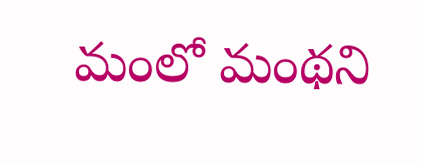మంలో మంథని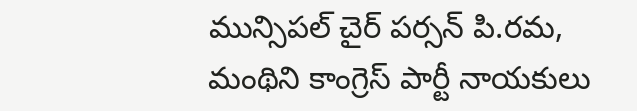మున్సిపల్ చైర్ పర్సన్ పి.రమ, మంథిని కాంగ్రెస్ పార్టీ నాయకులు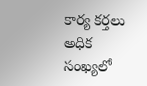కార్య కర్తలు అధిక సంఖ్యలో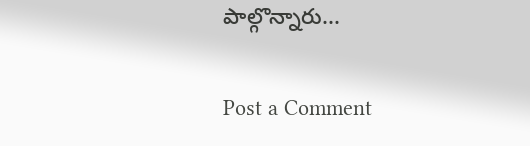పాల్గొన్నారు...

Post a Comment